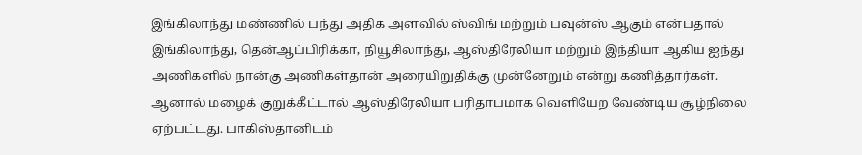இங்கிலாந்து மண்ணில் பந்து அதிக அளவில் ஸ்விங் மற்றும் பவுன்ஸ் ஆகும் என்பதால் இங்கிலாந்து, தென்ஆப்பிரிக்கா, நியூசிலாந்து, ஆஸ்திரேலியா மற்றும் இந்தியா ஆகிய ஐந்து அணிகளில் நான்கு அணிகள்தான் அரையிறுதிக்கு முன்னேறும் என்று கணித்தார்கள்.
ஆனால் மழைக் குறுக்கீட்டால் ஆஸ்திரேலியா பரிதாபமாக வெளியேற வேண்டிய சூழ்நிலை ஏற்பட்டது. பாகிஸ்தானிடம்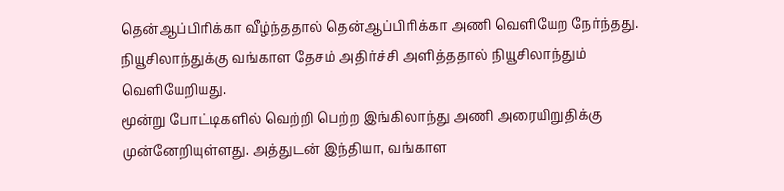தென்ஆப்பிரிக்கா வீழ்ந்ததால் தென்ஆப்பிரிக்கா அணி வெளியேற நேர்ந்தது. நியூசிலாந்துக்கு வங்காள தேசம் அதிர்ச்சி அளித்ததால் நியூசிலாந்தும் வெளியேறியது.
மூன்று போட்டிகளில் வெற்றி பெற்ற இங்கிலாந்து அணி அரையிறுதிக்கு முன்னேறியுள்ளது. அத்துடன் இந்தியா, வங்காள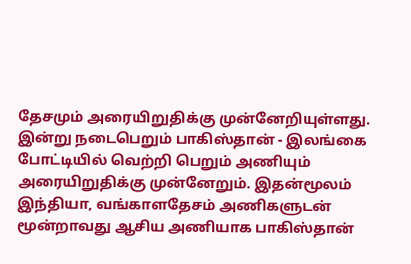தேசமும் அரையிறுதிக்கு முன்னேறியுள்ளது.
இன்று நடைபெறும் பாகிஸ்தான் - இலங்கை போட்டியில் வெற்றி பெறும் அணியும் அரையிறுதிக்கு முன்னேறும். இதன்மூலம் இந்தியா, வங்காளதேசம் அணிகளுடன் மூன்றாவது ஆசிய அணியாக பாகிஸ்தான்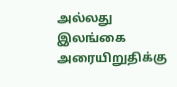அல்லது இலங்கை அரையிறுதிக்கு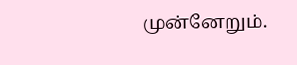முன்னேறும்.